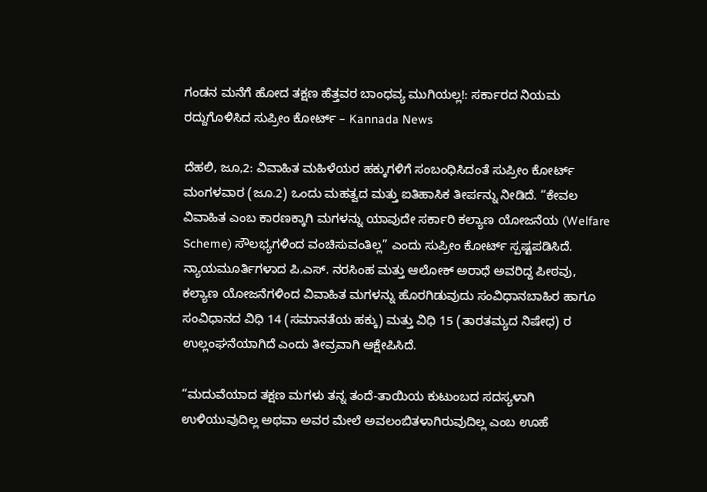ಗಂಡನ ಮನೆಗೆ ಹೋದ ತಕ್ಷಣ ಹೆತ್ತವರ ಬಾಂಧವ್ಯ ಮುಗಿಯಲ್ಲ!: ಸರ್ಕಾರದ ನಿಯಮ ರದ್ದುಗೊಳಿಸಿದ ಸುಪ್ರೀಂ ಕೋರ್ಟ್ – Kannada News

ದೆಹಲಿ, ಜೂ,2: ವಿವಾಹಿತ ಮಹಿಳೆಯರ ಹಕ್ಕುಗಳಿಗೆ ಸಂಬಂಧಿಸಿದಂತೆ ಸುಪ್ರೀಂ ಕೋರ್ಟ್ ಮಂಗಳವಾರ (ಜೂ.2) ಒಂದು ಮಹತ್ವದ ಮತ್ತು ಐತಿಹಾಸಿಕ ತೀರ್ಪನ್ನು ನೀಡಿದೆ. “ಕೇವಲ ವಿವಾಹಿತ ಎಂಬ ಕಾರಣಕ್ಕಾಗಿ ಮಗಳನ್ನು ಯಾವುದೇ ಸರ್ಕಾರಿ ಕಲ್ಯಾಣ ಯೋಜನೆಯ (Welfare Scheme) ಸೌಲಭ್ಯಗಳಿಂದ ವಂಚಿಸುವಂತಿಲ್ಲ” ಎಂದು ಸುಪ್ರೀಂ ಕೋರ್ಟ್ ಸ್ಪಷ್ಟಪಡಿಸಿದೆ. ನ್ಯಾಯಮೂರ್ತಿಗಳಾದ ಪಿ.ಎಸ್. ನರಸಿಂಹ ಮತ್ತು ಆಲೋಕ್ ಅರಾಧೆ ಅವರಿದ್ದ ಪೀಠವು, ಕಲ್ಯಾಣ ಯೋಜನೆಗಳಿಂದ ವಿವಾಹಿತ ಮಗಳನ್ನು ಹೊರಗಿಡುವುದು ಸಂವಿಧಾನಬಾಹಿರ ಹಾಗೂ ಸಂವಿಧಾನದ ವಿಧಿ 14 (ಸಮಾನತೆಯ ಹಕ್ಕು) ಮತ್ತು ವಿಧಿ 15 (ತಾರತಮ್ಯದ ನಿಷೇಧ) ರ ಉಲ್ಲಂಘನೆಯಾಗಿದೆ ಎಂದು ತೀವ್ರವಾಗಿ ಆಕ್ಷೇಪಿಸಿದೆ.

“ಮದುವೆಯಾದ ತಕ್ಷಣ ಮಗಳು ತನ್ನ ತಂದೆ-ತಾಯಿಯ ಕುಟುಂಬದ ಸದಸ್ಯಳಾಗಿ ಉಳಿಯುವುದಿಲ್ಲ ಅಥವಾ ಅವರ ಮೇಲೆ ಅವಲಂಬಿತಳಾಗಿರುವುದಿಲ್ಲ ಎಂಬ ಊಹೆ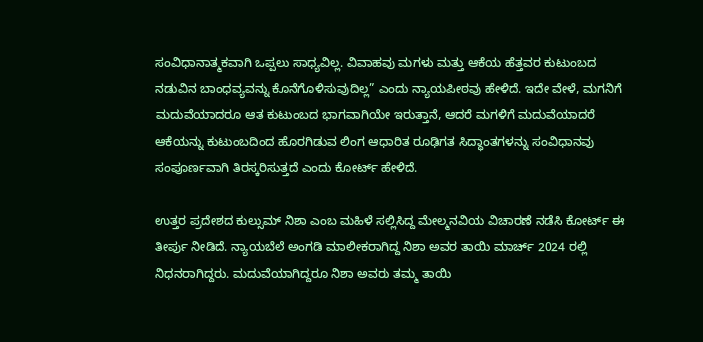ಸಂವಿಧಾನಾತ್ಮಕವಾಗಿ ಒಪ್ಪಲು ಸಾಧ್ಯವಿಲ್ಲ. ವಿವಾಹವು ಮಗಳು ಮತ್ತು ಆಕೆಯ ಹೆತ್ತವರ ಕುಟುಂಬದ ನಡುವಿನ ಬಾಂಧವ್ಯವನ್ನು ಕೊನೆಗೊಳಿಸುವುದಿಲ್ಲ” ಎಂದು ನ್ಯಾಯಪೀಠವು ಹೇಳಿದೆ. ಇದೇ ವೇಳೆ, ಮಗನಿಗೆ ಮದುವೆಯಾದರೂ ಆತ ಕುಟುಂಬದ ಭಾಗವಾಗಿಯೇ ಇರುತ್ತಾನೆ, ಆದರೆ ಮಗಳಿಗೆ ಮದುವೆಯಾದರೆ ಆಕೆಯನ್ನು ಕುಟುಂಬದಿಂದ ಹೊರಗಿಡುವ ಲಿಂಗ ಆಧಾರಿತ ರೂಢಿಗತ ಸಿದ್ಧಾಂತಗಳನ್ನು ಸಂವಿಧಾನವು ಸಂಪೂರ್ಣವಾಗಿ ತಿರಸ್ಕರಿಸುತ್ತದೆ ಎಂದು ಕೋರ್ಟ್ ಹೇಳಿದೆ.

ಉತ್ತರ ಪ್ರದೇಶದ ಕುಲ್ಸುಮ್ ನಿಶಾ ಎಂಬ ಮಹಿಳೆ ಸಲ್ಲಿಸಿದ್ದ ಮೇಲ್ಮನವಿಯ ವಿಚಾರಣೆ ನಡೆಸಿ ಕೋರ್ಟ್ ಈ ತೀರ್ಪು ನೀಡಿದೆ. ನ್ಯಾಯಬೆಲೆ ಅಂಗಡಿ ಮಾಲೀಕರಾಗಿದ್ದ ನಿಶಾ ಅವರ ತಾಯಿ ಮಾರ್ಚ್ 2024 ರಲ್ಲಿ ನಿಧನರಾಗಿದ್ದರು. ಮದುವೆಯಾಗಿದ್ದರೂ ನಿಶಾ ಅವರು ತಮ್ಮ ತಾಯಿ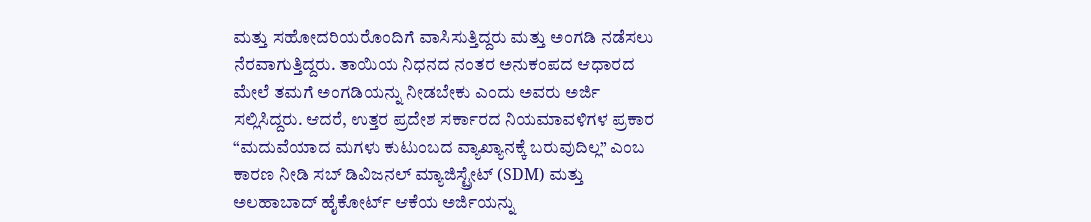ಮತ್ತು ಸಹೋದರಿಯರೊಂದಿಗೆ ವಾಸಿಸುತ್ತಿದ್ದರು ಮತ್ತು ಅಂಗಡಿ ನಡೆಸಲು ನೆರವಾಗುತ್ತಿದ್ದರು. ತಾಯಿಯ ನಿಧನದ ನಂತರ ಅನುಕಂಪದ ಆಧಾರದ ಮೇಲೆ ತಮಗೆ ಅಂಗಡಿಯನ್ನು ನೀಡಬೇಕು ಎಂದು ಅವರು ಅರ್ಜಿ ಸಲ್ಲಿಸಿದ್ದರು. ಆದರೆ, ಉತ್ತರ ಪ್ರದೇಶ ಸರ್ಕಾರದ ನಿಯಮಾವಳಿಗಳ ಪ್ರಕಾರ “ಮದುವೆಯಾದ ಮಗಳು ಕುಟುಂಬದ ವ್ಯಾಖ್ಯಾನಕ್ಕೆ ಬರುವುದಿಲ್ಲ” ಎಂಬ ಕಾರಣ ನೀಡಿ ಸಬ್ ಡಿವಿಜನಲ್ ಮ್ಯಾಜಿಸ್ಟ್ರೇಟ್ (SDM) ಮತ್ತು ಅಲಹಾಬಾದ್ ಹೈಕೋರ್ಟ್ ಆಕೆಯ ಅರ್ಜಿಯನ್ನು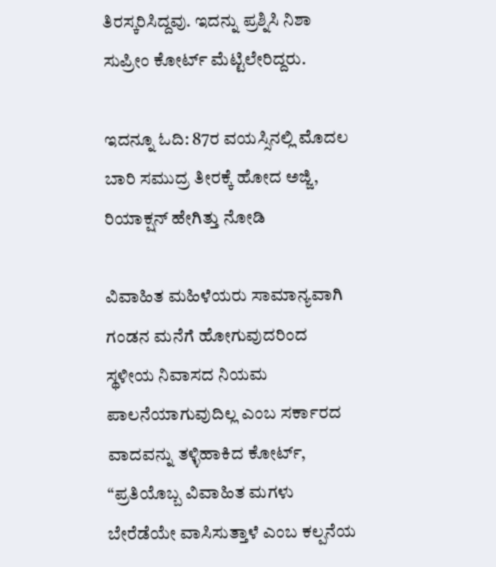ತಿರಸ್ಕರಿಸಿದ್ದವು. ಇದನ್ನು ಪ್ರಶ್ನಿಸಿ ನಿಶಾ ಸುಪ್ರೀಂ ಕೋರ್ಟ್ ಮೆಟ್ಟಿಲೇರಿದ್ದರು.

ಇದನ್ನೂ ಓದಿ: 87ರ ವಯಸ್ಸಿನಲ್ಲಿ ಮೊದಲ ಬಾರಿ ಸಮುದ್ರ ತೀರಕ್ಕೆ ಹೋದ ಅಜ್ಜಿ, ರಿಯಾಕ್ಷನ್ ಹೇಗಿತ್ತು ನೋಡಿ

ವಿವಾಹಿತ ಮಹಿಳೆಯರು ಸಾಮಾನ್ಯವಾಗಿ ಗಂಡನ ಮನೆಗೆ ಹೋಗುವುದರಿಂದ ಸ್ಥಳೀಯ ನಿವಾಸದ ನಿಯಮ ಪಾಲನೆಯಾಗುವುದಿಲ್ಲ ಎಂಬ ಸರ್ಕಾರದ ವಾದವನ್ನು ತಳ್ಳಿಹಾಕಿದ ಕೋರ್ಟ್, “ಪ್ರತಿಯೊಬ್ಬ ವಿವಾಹಿತ ಮಗಳು ಬೇರೆಡೆಯೇ ವಾಸಿಸುತ್ತಾಳೆ ಎಂಬ ಕಲ್ಪನೆಯ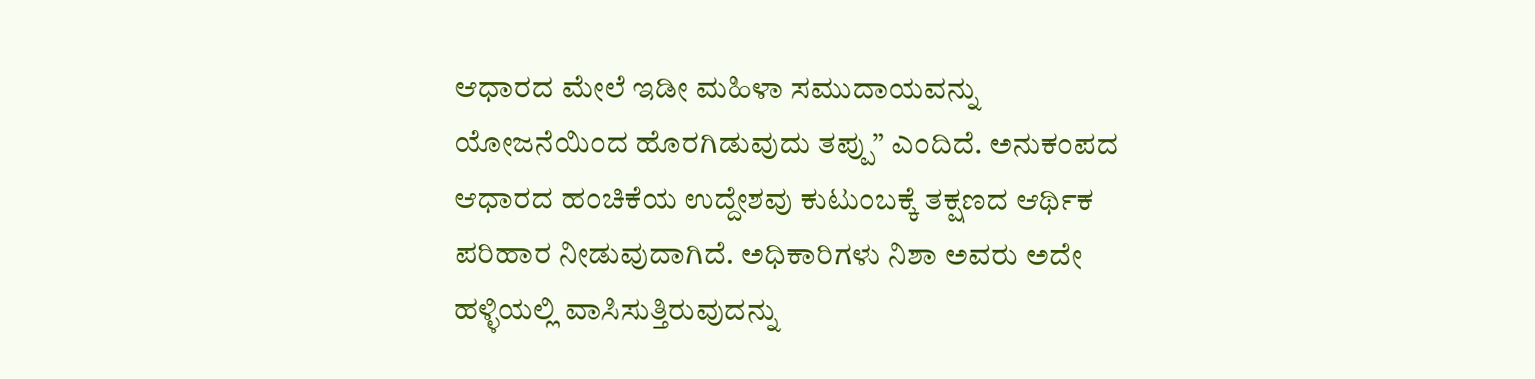ಆಧಾರದ ಮೇಲೆ ಇಡೀ ಮಹಿಳಾ ಸಮುದಾಯವನ್ನು ಯೋಜನೆಯಿಂದ ಹೊರಗಿಡುವುದು ತಪ್ಪು” ಎಂದಿದೆ. ಅನುಕಂಪದ ಆಧಾರದ ಹಂಚಿಕೆಯ ಉದ್ದೇಶವು ಕುಟುಂಬಕ್ಕೆ ತಕ್ಷಣದ ಆರ್ಥಿಕ ಪರಿಹಾರ ನೀಡುವುದಾಗಿದೆ. ಅಧಿಕಾರಿಗಳು ನಿಶಾ ಅವರು ಅದೇ ಹಳ್ಳಿಯಲ್ಲಿ ವಾಸಿಸುತ್ತಿರುವುದನ್ನು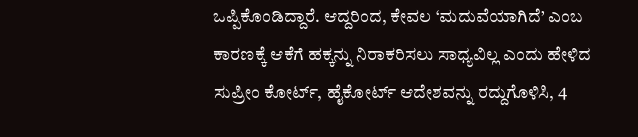ಒಪ್ಪಿಕೊಂಡಿದ್ದಾರೆ. ಆದ್ದರಿಂದ, ಕೇವಲ ‘ಮದುವೆಯಾಗಿದೆ’ ಎಂಬ ಕಾರಣಕ್ಕೆ ಆಕೆಗೆ ಹಕ್ಕನ್ನು ನಿರಾಕರಿಸಲು ಸಾಧ್ಯವಿಲ್ಲ ಎಂದು ಹೇಳಿದ ಸುಪ್ರೀಂ ಕೋರ್ಟ್, ಹೈಕೋರ್ಟ್ ಆದೇಶವನ್ನು ರದ್ದುಗೊಳಿಸಿ, 4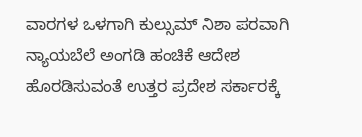ವಾರಗಳ ಒಳಗಾಗಿ ಕುಲ್ಸುಮ್ ನಿಶಾ ಪರವಾಗಿ ನ್ಯಾಯಬೆಲೆ ಅಂಗಡಿ ಹಂಚಿಕೆ ಆದೇಶ ಹೊರಡಿಸುವಂತೆ ಉತ್ತರ ಪ್ರದೇಶ ಸರ್ಕಾರಕ್ಕೆ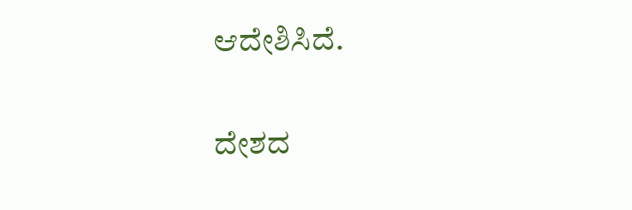ಆದೇಶಿಸಿದೆ.

ದೇಶದ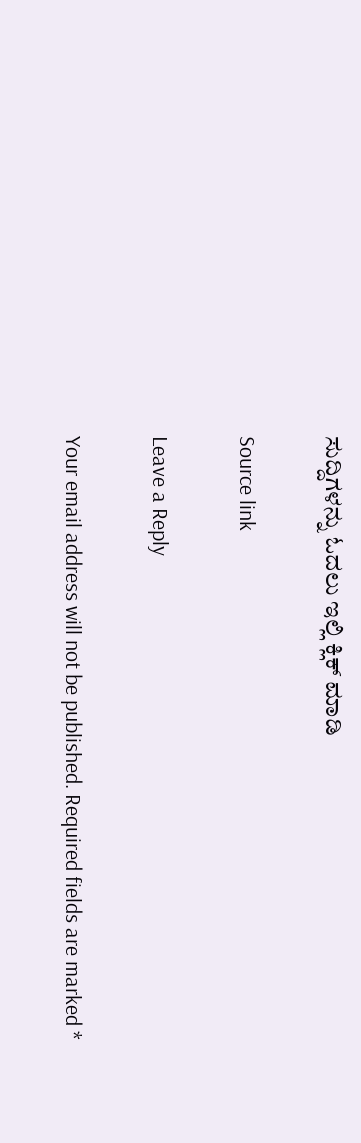ಸುದ್ದಿಗಳನ್ನು ಓದಲು ಇಲ್ಲಿ ಕ್ಲಿಕ್ ಮಾಡಿ

Source link

Leave a Reply

Your email address will not be published. Required fields are marked *